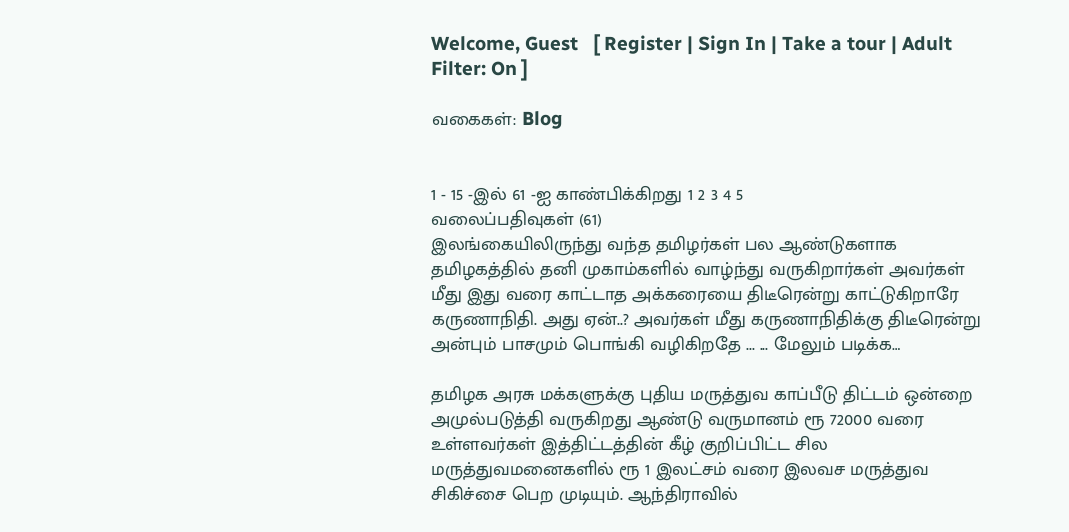Welcome, Guest   [ Register | Sign In | Take a tour | Adult Filter: On ]

வகைகள்: Blog


1 - 15 -இல் 61 -ஐ காண்பிக்கிறது 1 2 3 4 5
வலைப்பதிவுகள் (61)
இலங்கையிலிருந்து வந்த தமிழர்கள் பல ஆண்டுகளாக தமிழகத்தில் தனி முகாம்களில் வாழ்ந்து வருகிறார்கள் அவர்கள் மீது இது வரை காட்டாத அக்கரையை திடீரென்று காட்டுகிறாரே கருணாநிதி. அது ஏன்..? அவர்கள் மீது கருணாநிதிக்கு திடீரென்று அன்பும் பாசமும் பொங்கி வழிகிறதே ... ... மேலும் படிக்க…

தமிழக அரசு மக்களுக்கு புதிய மருத்துவ காப்பீடு திட்டம் ஒன்றை அமுல்படுத்தி வருகிறது ஆண்டு வருமானம் ரூ 72000 வரை உள்ளவர்கள் இத்திட்டத்தின் கீழ் குறிப்பிட்ட சில மருத்துவமனைகளில் ரூ 1 இலட்சம் வரை இலவச மருத்துவ சிகிச்சை பெற முடியும். ஆந்திராவில்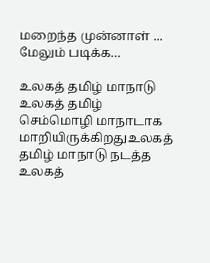மறைந்த முன்னாள் ... மேலும் படிக்க…

உலகத் தமிழ் மாநாடு உலகத் தமிழ் செம்மொழி மாநாடாக மாறியிருக்கிறதுஉலகத் தமிழ் மாநாடு நடத்த உலகத்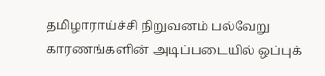தமிழாராய்ச்சி நிறுவனம் பல்வேறு காரணங்களின் அடிப்படையில் ஒப்புக்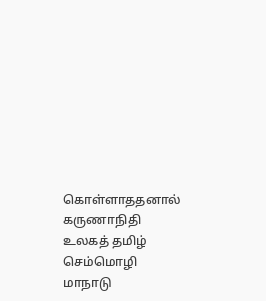கொள்ளாததனால் கருணாநிதி உலகத் தமிழ் செம்மொழி மாநாடு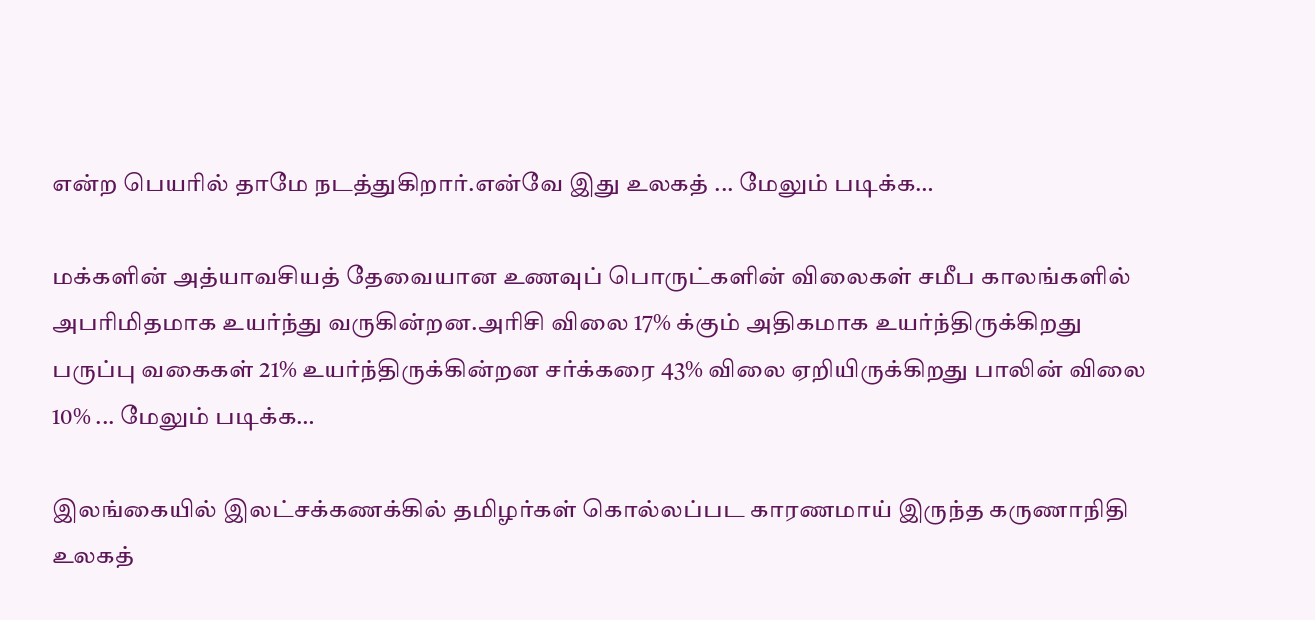என்ற பெயரில் தாமே நடத்துகிறார்.என்வே இது உலகத் ... மேலும் படிக்க…

மக்களின் அத்யாவசியத் தேவையான உணவுப் பொருட்களின் விலைகள் சமீப காலங்களில் அபரிமிதமாக உயர்ந்து வருகின்றன.அரிசி விலை 17% க்கும் அதிகமாக உயர்ந்திருக்கிறது பருப்பு வகைகள் 21% உயர்ந்திருக்கின்றன சர்க்கரை 43% விலை ஏறியிருக்கிறது பாலின் விலை 10% ... மேலும் படிக்க…

இலங்கையில் இலட்சக்கணக்கில் தமிழர்கள் கொல்லப்பட காரணமாய் இருந்த‌ கருணாநிதி உலகத்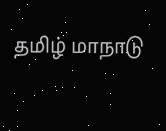தமிழ் மாநாடு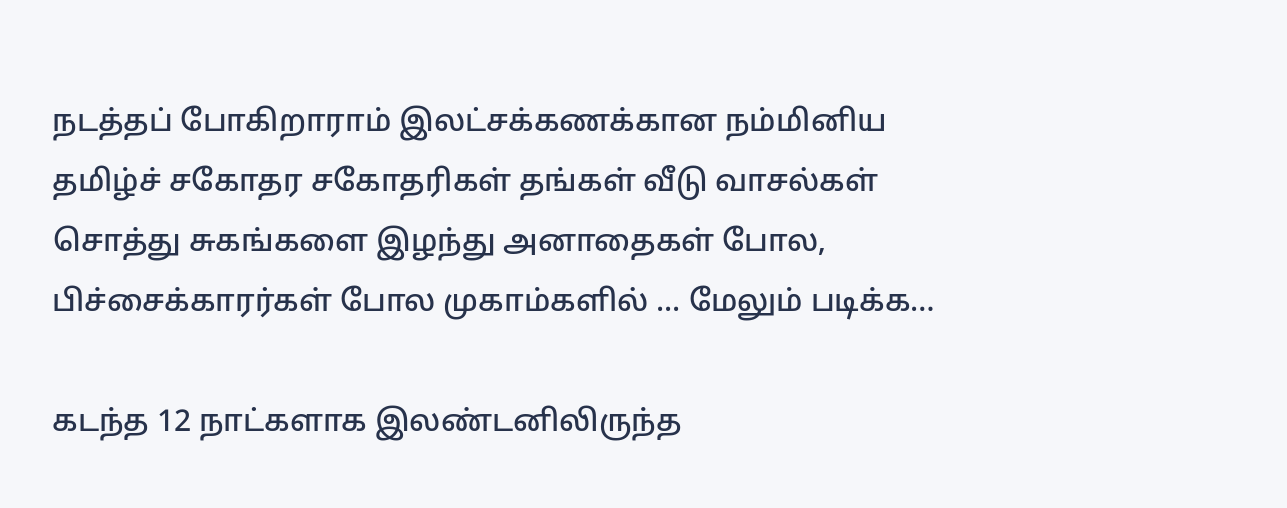நடத்தப் போகிறாராம் இலட்சக்கணக்கான நம்மினிய தமிழ்ச் சகோதர சகோதரிகள் தங்கள் வீடு வாசல்கள் சொத்து சுகங்களை இழந்து அனாதைகள் போல, பிச்சைக்காரர்கள் போல முகாம்களில் ... மேலும் படிக்க…

கடந்த 12 நாட்களாக இலண்டனிலிருந்த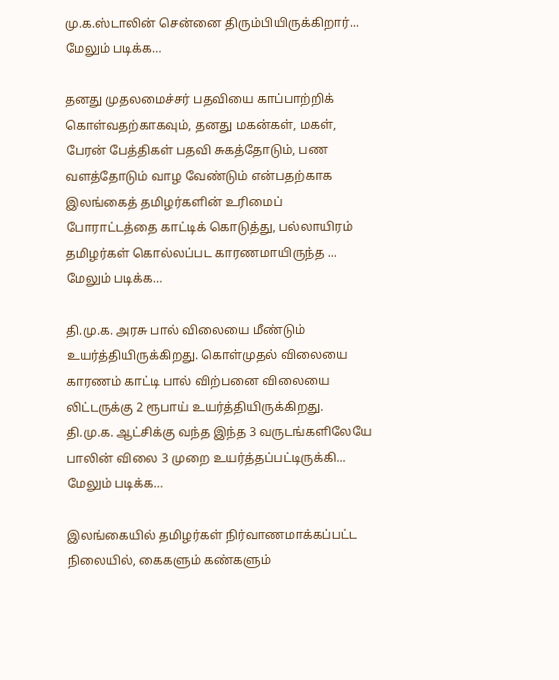மு.க.ஸ்டாலின் சென்னை திரும்பியிருக்கிறார்... மேலும் படிக்க…

தனது முதலமைச்சர் பதவியை காப்பாற்றிக் கொள்வதற்காகவும், தனது மகன்கள், மகள், பேரன் பேத்திகள் பதவி சுகத்தோடும், பண வளத்தோடும் வாழ வேண்டும் என்பதற்காக இலங்கைத் தமிழர்களின் உரிமைப் போராட்டத்தை காட்டிக் கொடுத்து, பல்லாயிரம் தமிழர்கள் கொல்லப்பட காரணமாயிருந்த ... மேலும் படிக்க…

தி.மு.க. அரசு பால் விலையை மீண்டும் உயர்த்தியிருக்கிறது. கொள்முதல் விலையை காரணம் காட்டி பால் விற்பனை விலையை லிட்டருக்கு 2 ரூபாய் உயர்த்தியிருக்கிறது. தி.மு.க. ஆட்சிக்கு வந்த இந்த 3 வருடங்களிலேயே பாலின் விலை 3 முறை உயர்த்தப்பட்டிருக்கி... மேலும் படிக்க…

இலங்கையில் தமிழர்கள் நிர்வாணமாக்கப்பட்ட நிலையில், கைகளும் கண்களும்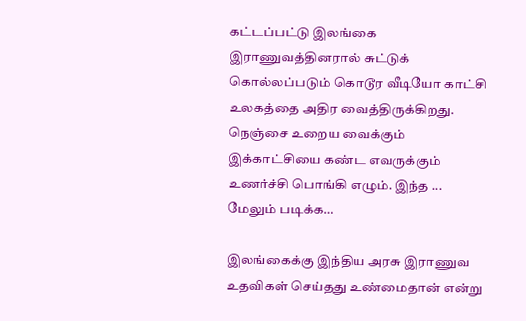கட்டப்பட்டு இலங்கை இராணுவத்தினரால் சுட்டுக் கொல்லப்படும் கொடூர வீடியோ காட்சி உலகத்தை அதிர வைத்திருக்கிறது. நெஞ்சை உறைய வைக்கும் இக்காட்சியை கண்ட எவருக்கும் உணர்ச்சி பொங்கி எழும். இந்த ... மேலும் படிக்க…

இலங்கைக்கு இந்திய அரசு இராணுவ உதவிகள் செய்தது உண்மைதான் என்று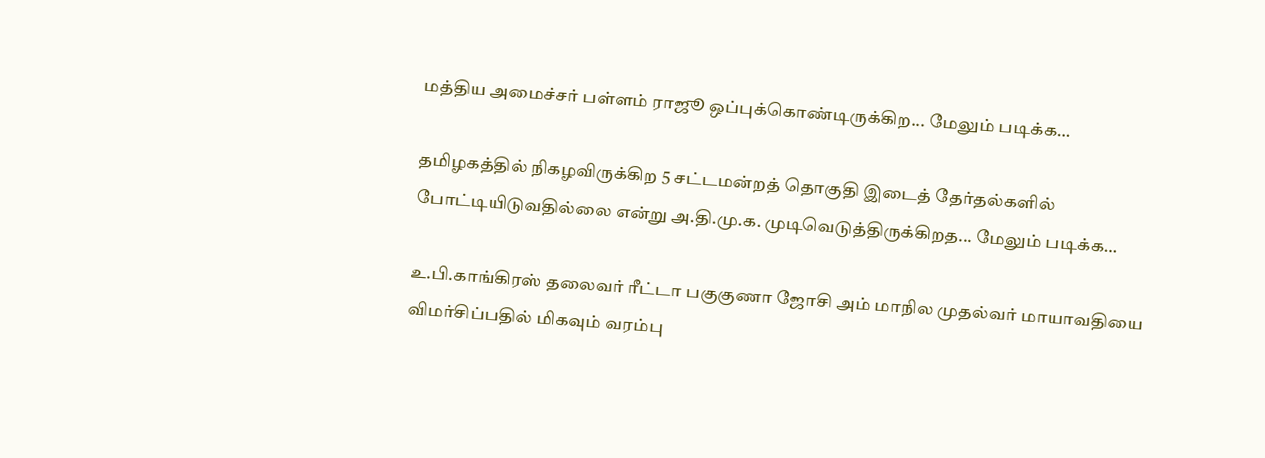மத்திய அமைச்சர் பள்ளம் ராஜூ ஒப்புக்கொண்டிருக்கிற... மேலும் படிக்க…

தமிழகத்தில் நிகழவிருக்கிற 5 சட்டமன்றத் தொகுதி இடைத் தேர்தல்களில் போட்டியிடுவதில்லை என்று அ.தி.மு.க. முடிவெடுத்திருக்கிறத... மேலும் படிக்க…

உ.பி.காங்கிரஸ் தலைவர் ரீட்டா பகுகுணா ஜோசி அம் மாநில முதல்வர் மாயாவதியை விமர்சிப்பதில் மிகவும் வரம்பு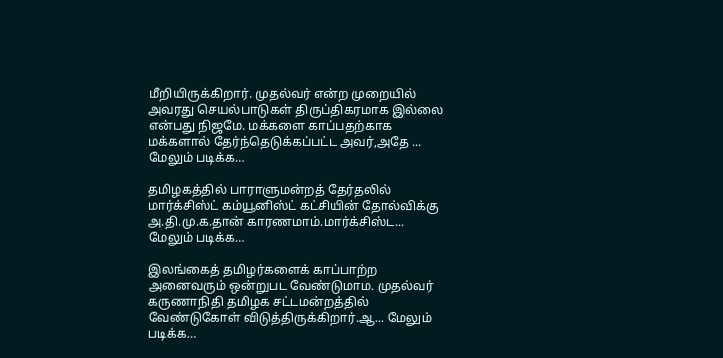மீறியிருக்கிறார். முதல்வர் என்ற முறையில் அவரது செயல்பாடுகள் திருப்திகரமாக இல்லை என்பது நிஜமே. மக்களை காப்பதற்காக மக்களால் தேர்ந்தெடுக்கப்பட்ட அவர்,அதே ... மேலும் படிக்க…

தமிழகத்தில் பாராளுமன்றத் தேர்தலில் மார்க்சிஸ்ட் கம்யூனிஸ்ட் கட்சியின் தோல்விக்கு அ.தி.மு.க.தான் காரணமாம்.மார்க்சிஸ்ட... மேலும் படிக்க…

இலங்கைத் தமிழர்களைக் காப்பாற்ற அனைவரும் ஒன்றுபட வேண்டுமாம. முதல்வர் கருணாநிதி தமிழக சட்டமன்றத்தில் வேண்டுகோள் விடுத்திருக்கிறார்.ஆ... மேலும் படிக்க…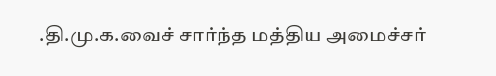.தி.மு.க.வைச் சார்ந்த மத்திய அமைச்சர்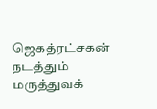ஜெகத்ரட்சகன் நடத்தும் மருத்துவக்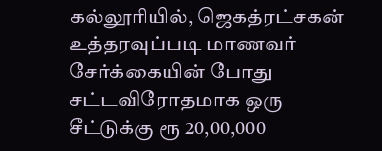கல்லூரியில், ஜெகத்ரட்சகன் உத்தரவுப்படி மாணவர் சேர்க்கையின் போது சட்டவிரோதமாக ஒரு சீட்டுக்கு ரூ 20,00,000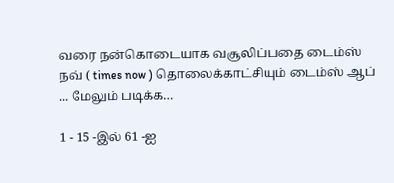வரை நன்கொடையாக வசூலிப்பதை டைம்ஸ் நவ் ( times now ) தொலைக்காட்சியும் டைம்ஸ் ஆப் ... மேலும் படிக்க…

1 - 15 -இல் 61 -ஐ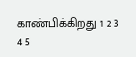காண்பிக்கிறது 1 2 3 4 5